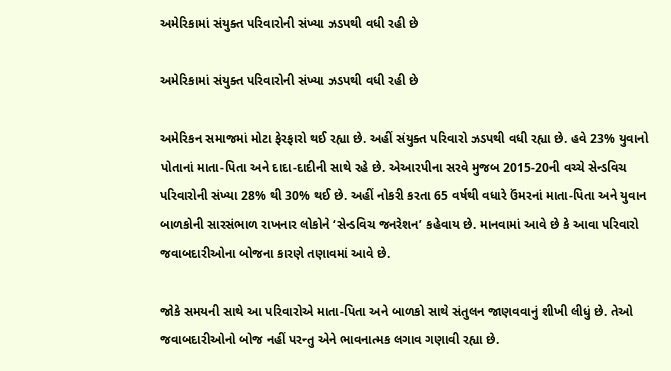અમેરિકામાં સંયુક્ત પરિવારોની સંખ્યા ઝડપથી વધી રહી છે

અમેરિકામાં સંયુક્ત પરિવારોની સંખ્યા ઝડપથી વધી રહી છે

અમેરિકન સમાજમાં મોટા ફેરફારો થઈ રહ્યા છે. અહીં સંયુક્ત પરિવારો ઝડપથી વધી રહ્યા છે. હવે 23% યુવાનો પોતાનાં માતા-પિતા અને દાદા-દાદીની સાથે રહે છે. એઆરપીના સરવે મુજબ 2015-20ની વચ્ચે સેન્ડવિચ પરિવારોની સંખ્યા 28% થી 30% થઈ છે. અહીં નોકરી કરતા 65 વર્ષથી વધારે ઉંમરનાં માતા-પિતા અને યુવાન બાળકોની સારસંભાળ રાખનાર લોકોને ‘સેન્ડવિચ જનરેશન’ કહેવાય છે. માનવામાં આવે છે કે આવા પરિવારો જવાબદારીઓના બોજના કારણે તણાવમાં આવે છે.

જોકે સમયની સાથે આ પરિવારોએ માતા-પિતા અને બાળકો સાથે સંતુલન જાણવવાનું શીખી લીધું છે. તેઓ જવાબદારીઓનો બોજ નહીં પરન્તુ એને ભાવનાત્મક લગાવ ગણાવી રહ્યા છે.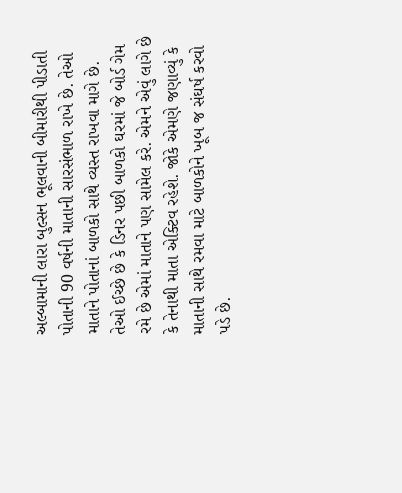અલ્બામાની લારા બુલ્સન ભૂલવાની બીમારીથી પીડાતી પોતાની 90 વર્ષની માતાની સારસંભાળ રાખે છે. તેઓ માતાને પોતાનાં બાળકો સાથે વ્યસ્ત રાખવા માગે છે. તેઓ ઈચ્છે છે કે ડિનર પછી બાળકો ઘરમાં જે બોર્ડ ગેમ રમે છે એમાં માતાને પણ સામેલ કરે. એમને એવું લાગે છે કે તેનાથી માતા એક્ટિવ રહેશે. જોકે એમણે જણાવ્યું કે માતાની સાથે રમવા માટે બાળકોને ખૂબ જ સંઘર્ષ કરવો પડે છે.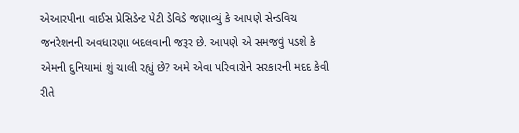એઆરપીના વાઈસ પ્રેસિડેન્ટ પેટી ડેવિડે જણાવ્યું કે આપણે સેન્ડવિચ જનરેશનની અવધારણા બદલવાની જરૂર છે. આપણે એ સમજવું પડશે કે એમની દુનિયામાં શું ચાલી રહ્યું છે? અમે એવા પરિવારોને સરકારની મદદ કેવી રીતે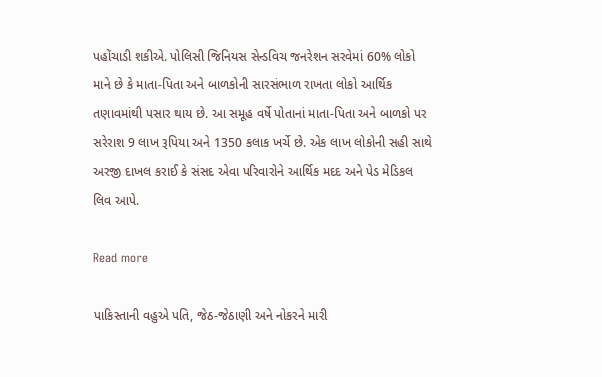પહોંચાડી શકીએ. પોલિસી જિનિયસ સેન્ડવિચ જનરેશન સરવેમાં 60% લોકો માને છે કે માતા-પિતા અને બાળકોની સારસંભાળ રાખતા લોકો આર્થિક તણાવમાંથી પસાર થાય છે. આ સમૂહ વર્ષે પોતાનાં માતા-પિતા અને બાળકો પર સરેરાશ 9 લાખ રૂપિયા અને 1350 કલાક ખર્ચે છે. એક લાખ લોકોની સહી સાથે અરજી દાખલ કરાઈ કે સંસદ એવા પરિવારોને આર્થિક મદદ અને પેડ મેડિકલ લિવ આપે.

Read more

પાકિસ્તાની વહુએ પતિ, જેઠ-જેઠાણી અને નોકરને મારી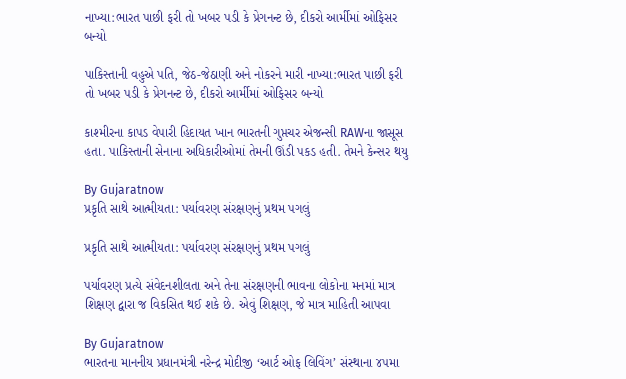નાખ્યા:ભારત પાછી ફરી તો ખબર પડી કે પ્રેગનન્ટ છે, દીકરો આર્મીમાં ઓફિસર બન્યો

પાકિસ્તાની વહુએ પતિ, જેઠ-જેઠાણી અને નોકરને મારી નાખ્યા:ભારત પાછી ફરી તો ખબર પડી કે પ્રેગનન્ટ છે, દીકરો આર્મીમાં ઓફિસર બન્યો

કાશ્મીરના કાપડ વેપારી હિદાયત ખાન ભારતની ગુપ્તચર એજન્સી RAWના જાસૂસ હતા. પાકિસ્તાની સેનાના અધિકારીઓમાં તેમની ઊંડી પકડ હતી. તેમને કેન્સર થયુ

By Gujaratnow
પ્રકૃતિ સાથે આત્મીયતા: પર્યાવરણ સંરક્ષણનું પ્રથમ પગલું

પ્રકૃતિ સાથે આત્મીયતા: પર્યાવરણ સંરક્ષણનું પ્રથમ પગલું

પર્યાવરણ પ્રત્યે સંવેદનશીલતા અને તેના સંરક્ષણની ભાવના લોકોના મનમાં માત્ર શિક્ષણ દ્વારા જ વિકસિત થઈ શકે છે. એવું શિક્ષણ, જે માત્ર માહિતી આપવા

By Gujaratnow
ભારતના માનનીય પ્રધાનમંત્રી નરેન્દ્ર મોદીજી ‘આર્ટ ઓફ લિવિંગ’ સંસ્થાના ૪૫મા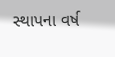સ્થાપના વર્ષ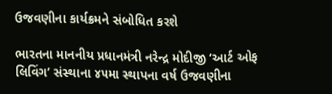ઉજવણીના કાર્યક્રમને સંબોધિત કરશે

ભારતના માનનીય પ્રધાનમંત્રી નરેન્દ્ર મોદીજી ‘આર્ટ ઓફ લિવિંગ’ સંસ્થાના ૪૫મા સ્થાપના વર્ષ ઉજવણીના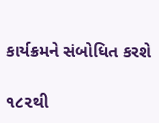કાર્યક્રમને સંબોધિત કરશે

૧૮૨થી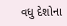વધુ દેશોના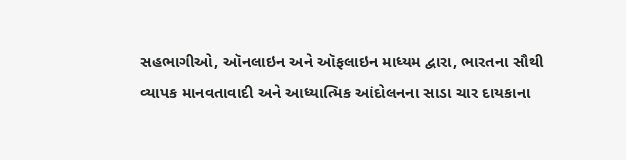સહભાગીઓ, ઑનલાઇન અને ઑફલાઇન માધ્યમ દ્વારા, ભારતના સૌથી વ્યાપક માનવતાવાદી અને આધ્યાત્મિક આંદોલનના સાડા ચાર દાયકાના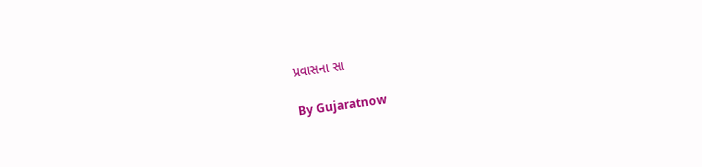પ્રવાસના સા

By Gujaratnow